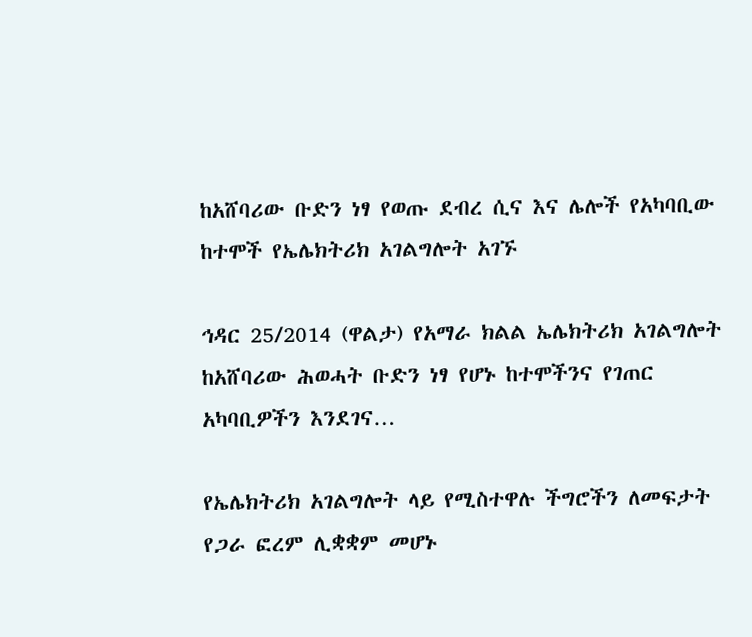ከአሸባሪው ቡድን ነፃ የወጡ ደብረ ሲና እና ሌሎች የአካባቢው ከተሞች የኤሌክትሪክ አገልግሎት አገኙ

ኅዳር 25/2014 (ዋልታ) የአማራ ክልል ኤሌክትሪክ አገልግሎት ከአሸባሪው ሕወሓት ቡድን ነፃ የሆኑ ከተሞችንና የገጠር አካባቢዎችን እንደገና…

የኤሌክትሪክ አገልግሎት ላይ የሚስተዋሉ ችግሮችን ለመፍታት የጋራ ፎረም ሊቋቋም መሆኑ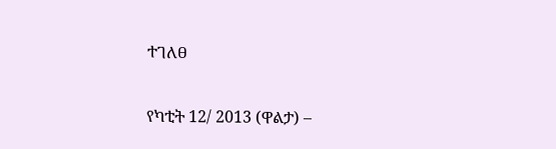ተገለፀ

የካቲት 12/ 2013 (ዋልታ) –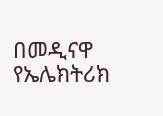በመዲናዋ የኤሌክትሪክ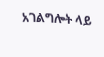አገልግሎት ላይ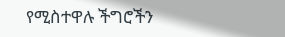የሚስተዋሉ ችግሮችን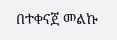በተቀናጀ መልኩ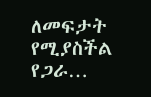ለመፍታት የሚያስችል የጋራ…